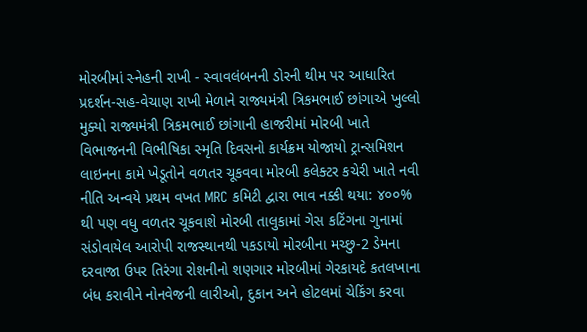મોરબીમાં સ્નેહની રાખી - સ્વાવલંબનની ડોરની થીમ પર આધારિત પ્રદર્શન-સહ-વેચાણ રાખી મેળાને રાજ્યમંત્રી ત્રિકમભાઈ છાંગાએ ખુલ્લો મુક્યો રાજ્યમંત્રી ત્રિકમભાઈ છાંગાની હાજરીમાં મોરબી ખાતે વિભાજનની વિભીષિકા સ્મૃતિ દિવસનો કાર્યક્રમ યોજાયો ટ્રાન્સમિશન લાઇનના કામે ખેડૂતોને વળતર ચૂકવવા મોરબી કલેક્ટર કચેરી ખાતે નવી નીતિ અન્વયે પ્રથમ વખત MRC કમિટી દ્વારા ભાવ નક્કી થયા: ૪૦૦% થી પણ વધુ વળતર ચૂકવાશે મોરબી તાલુકામાં ગેસ કટિંગના ગુનામાં સંડોવાયેલ આરોપી રાજસ્થાનથી પકડાયો મોરબીના મચ્છુ-2 ડેમના દરવાજા ઉપર તિરંગા રોશનીનો શણગાર મોરબીમાં ગેરકાયદે કતલખાના બંધ કરાવીને નોનવેજની લારીઓ, દુકાન અને હોટલમાં ચેકિંગ કરવા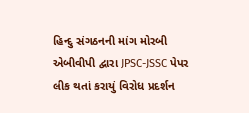હિન્દુ સંગઠનની માંગ મોરબી એબીવીપી દ્વારા JPSC-JSSC પેપર લીક થતાં કરાયું વિરોધ પ્રદર્શન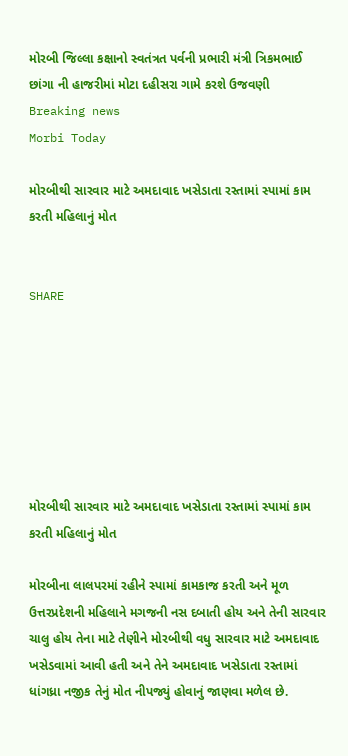મોરબી જિલ્લા કક્ષાનો સ્વતંત્રત પર્વની પ્રભારી મંત્રી ત્રિકમભાઈ છાંગા ની હાજરીમાં મોટા દહીસરા ગામે કરશે ઉજવણી
Breaking news
Morbi Today

મોરબીથી સારવાર માટે અમદાવાદ ખસેડાતા રસ્તામાં સ્પામાં કામ કરતી મહિલાનું મોત


SHARE







મોરબીથી સારવાર માટે અમદાવાદ ખસેડાતા રસ્તામાં સ્પામાં કામ કરતી મહિલાનું મોત

મોરબીના લાલપરમાં રહીને સ્પામાં કામકાજ કરતી અને મૂળ ઉત્તરપ્રદેશની મહિલાને મગજની નસ દબાતી હોય અને તેની સારવાર ચાલુ હોય તેના માટે તેણીને મોરબીથી વધુ સારવાર માટે અમદાવાદ ખસેડવામાં આવી હતી અને તેને અમદાવાદ ખસેડાતા રસ્તામાં ધાંગધ્રા નજીક તેનું મોત નીપજ્યું હોવાનું જાણવા મળેલ છે.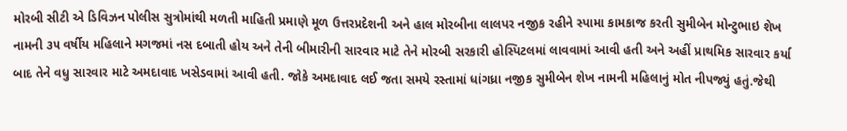મોરબી સીટી એ ડિવિઝન પોલીસ સુત્રોમાંથી મળતી માહિતી પ્રમાણે મૂળ ઉત્તરપ્રદેશની અને હાલ મોરબીના લાલપર નજીક રહીને સ્પામા કામકાજ કરતી સુમીબેન મોન્ટુભાઇ શેખ નામની ૩૫ વર્ષીય મહિલાને મગજમાં નસ દબાતી હોય અને તેની બીમારીની સારવાર માટે તેને મોરબી સરકારી હોસ્પિટલમાં લાવવામાં આવી હતી અને અહીં પ્રાથમિક સારવાર કર્યા બાદ તેને વધુ સારવાર માટે અમદાવાદ ખસેડવામાં આવી હતી. જોકે અમદાવાદ લઈ જતા સમયે રસ્તામાં ધાંગધ્રા નજીક સુમીબેન શેખ નામની મહિલાનું મોત નીપજ્યું હતું.જેથી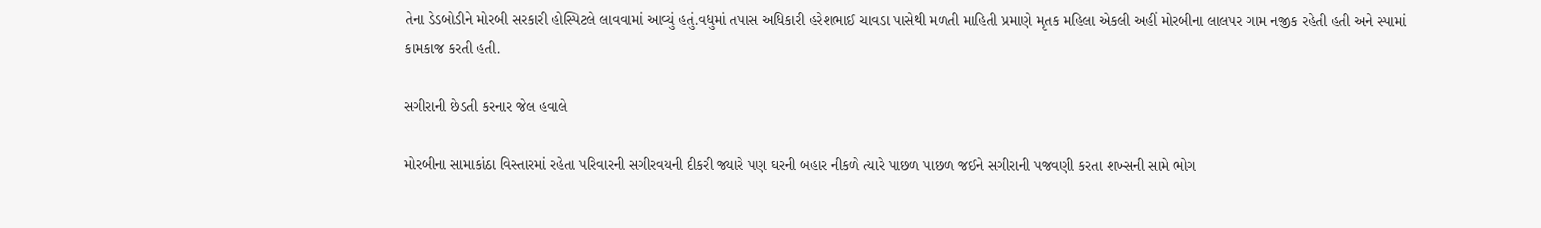તેના ડેડબોડીને મોરબી સરકારી હોસ્પિટલે લાવવામાં આવ્યું હતું.વધુમાં તપાસ અધિકારી હરેશભાઈ ચાવડા પાસેથી મળતી માહિતી પ્રમાણે મૃતક મહિલા એકલી અહીં મોરબીના લાલપર ગામ નજીક રહેતી હતી અને સ્પામાં કામકાજ કરતી હતી.

સગીરાની છેડતી કરનાર જેલ હવાલે

મોરબીના સામાકાંઠા વિસ્તારમાં રહેતા પરિવારની સગીરવયની દીકરી જ્યારે પણ ઘરની બહાર નીકળે ત્યારે પાછળ પાછળ જઈને સગીરાની પજવણી કરતા શખ્સની સામે ભોગ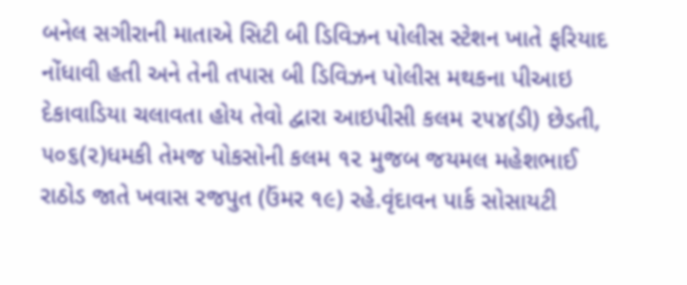બનેલ સગીરાની માતાએ સિટી બી ડિવિઝન પોલીસ સ્ટેશન ખાતે ફરિયાદ નોંધાવી હતી અને તેની તપાસ બી ડિવિઝન પોલીસ મથકના પીઆઇ  દેકાવાડિયા ચલાવતા હોય તેવો દ્વારા આઇપીસી કલમ ૨૫૪(ડી) છેડતી, ૫૦૬(૨)ધમકી તેમજ પોકસોની કલમ ૧૨ મુજબ જયમલ મહેશભાઈ રાઠોડ જાતે ખવાસ રજપુત (ઉંમર ૧૯) રહે.વૃંદાવન પાર્ક સોસાયટી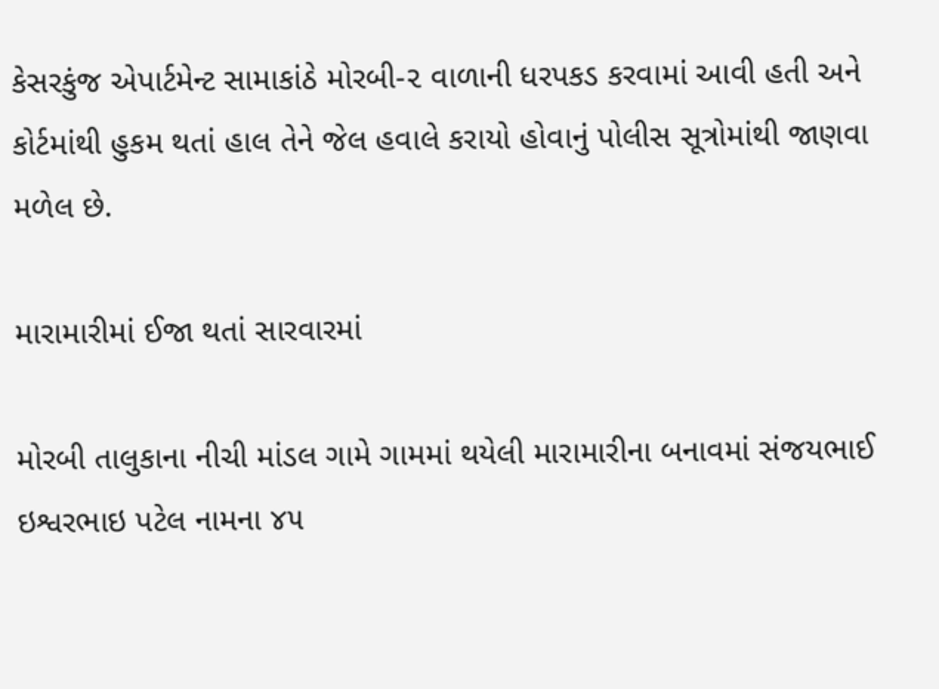કેસરકુંજ એપાર્ટમેન્ટ સામાકાંઠે મોરબી-૨ વાળાની ધરપકડ કરવામાં આવી હતી અને કોર્ટમાંથી હુકમ થતાં હાલ તેને જેલ હવાલે કરાયો હોવાનું પોલીસ સૂત્રોમાંથી જાણવા મળેલ છે.

મારામારીમાં ઈજા થતાં સારવારમાં

મોરબી તાલુકાના નીચી માંડલ ગામે ગામમાં થયેલી મારામારીના બનાવમાં સંજયભાઈ ઇશ્વરભાઇ પટેલ નામના ૪૫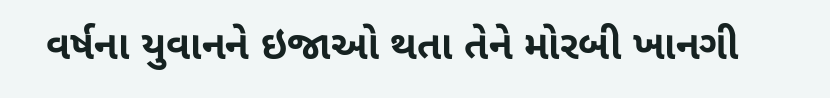વર્ષના યુવાનને ઇજાઓ થતા તેને મોરબી ખાનગી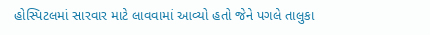હોસ્પિટલમાં સારવાર માટે લાવવામાં આવ્યો હતો જેને પગલે તાલુકા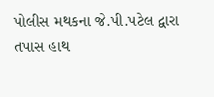પોલીસ મથકના જે.પી.પટેલ દ્વારા તપાસ હાથ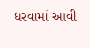ધરવામાં આવી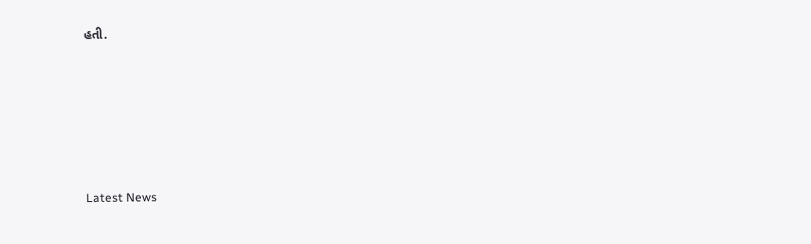હતી.






Latest News